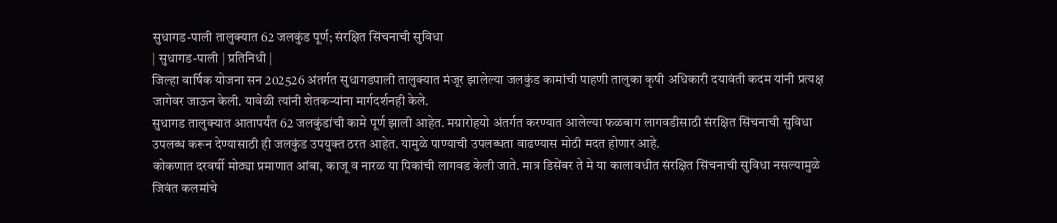सुधागड-पाली तालुक्यात 62 जलकुंड पूर्ण; संरक्षित सिंचनाची सुविधा
| सुधागड-पाली | प्रतिनिधी |
जिल्हा वार्षिक योजना सन 202526 अंतर्गत सुधागडपाली तालुक्यात मंजूर झालेल्या जलकुंड कामांची पाहणी तालुका कृषी अधिकारी दयावंती कदम यांनी प्रत्यक्ष जागेवर जाऊन केली. यावेळी त्यांनी शेतकऱ्यांना मार्गदर्शनही केले.
सुधागड तालुक्यात आतापर्यंत 62 जलकुंडांची कामे पूर्ण झाली आहेत. मग्रारोहयो अंतर्गत करण्यात आलेल्या फळबाग लागवडीसाठी संरक्षित सिंचनाची सुविधा उपलब्ध करून देण्यासाठी ही जलकुंड उपयुक्त ठरत आहेत. यामुळे पाण्याची उपलब्धता वाढण्यास मोठी मदत होणार आहे.
कोकणात दरवर्षी मोठ्या प्रमाणात आंबा, काजू व नारळ या पिकांची लागवड केली जाते. मात्र डिसेंबर ते मे या कालावधीत संरक्षित सिंचनाची सुविधा नसल्यामुळे जिवंत कलमांचे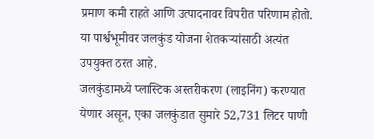प्रमाण कमी राहते आणि उत्पादनावर विपरीत परिणाम होतो. या पार्श्वभूमीवर जलकुंड योजना शेतकऱ्यांसाठी अत्यंत उपयुक्त ठरत आहे.
जलकुंडामध्ये प्लास्टिक अस्तरीकरण (लाइनिंग) करण्यात येणार असून, एका जलकुंडात सुमारे 52,731 लिटर पाणी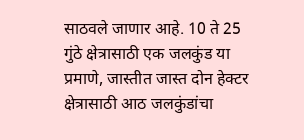साठवले जाणार आहे. 10 ते 25 गुंठे क्षेत्रासाठी एक जलकुंड या प्रमाणे, जास्तीत जास्त दोन हेक्टर क्षेत्रासाठी आठ जलकुंडांचा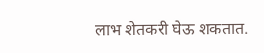लाभ शेतकरी घेऊ शकतात.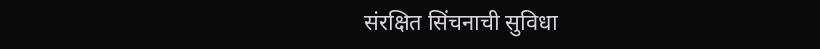संरक्षित सिंचनाची सुविधा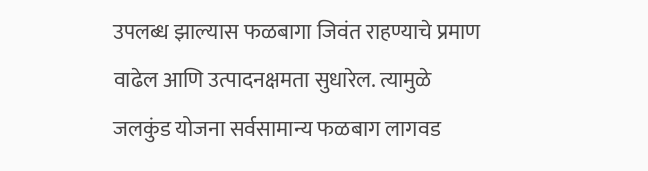उपलब्ध झाल्यास फळबागा जिवंत राहण्याचे प्रमाण वाढेल आणि उत्पादनक्षमता सुधारेल. त्यामुळे जलकुंड योजना सर्वसामान्य फळबाग लागवड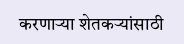करणाऱ्या शेतकऱ्यांसाठी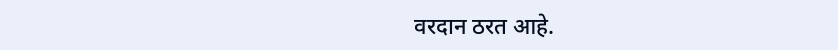वरदान ठरत आहे.